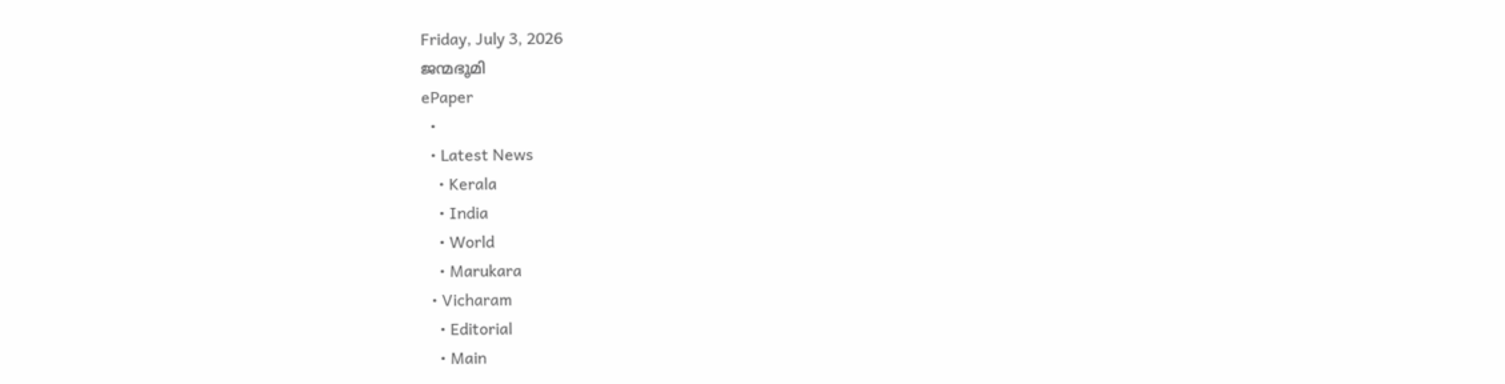Friday, July 3, 2026
ജന്മഭൂമി
ePaper
  •
  • Latest News
    • Kerala
    • India
    • World
    • Marukara
  • Vicharam
    • Editorial
    • Main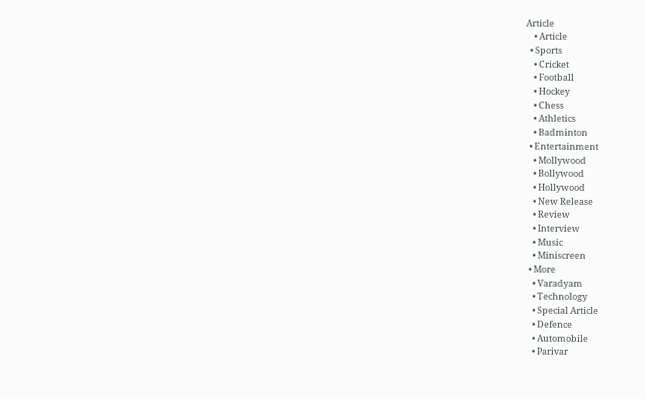Article
    • Article
  • Sports
    • Cricket
    • Football
    • Hockey
    • Chess
    • Athletics
    • Badminton
  • Entertainment
    • Mollywood
    • Bollywood
    • Hollywood
    • New Release
    • Review
    • Interview
    • Music
    • Miniscreen
  • More
    • Varadyam
    • Technology
    • Special Article
    • Defence
    • Automobile
    • Parivar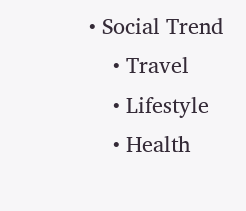• Social Trend
    • Travel
    • Lifestyle
    • Health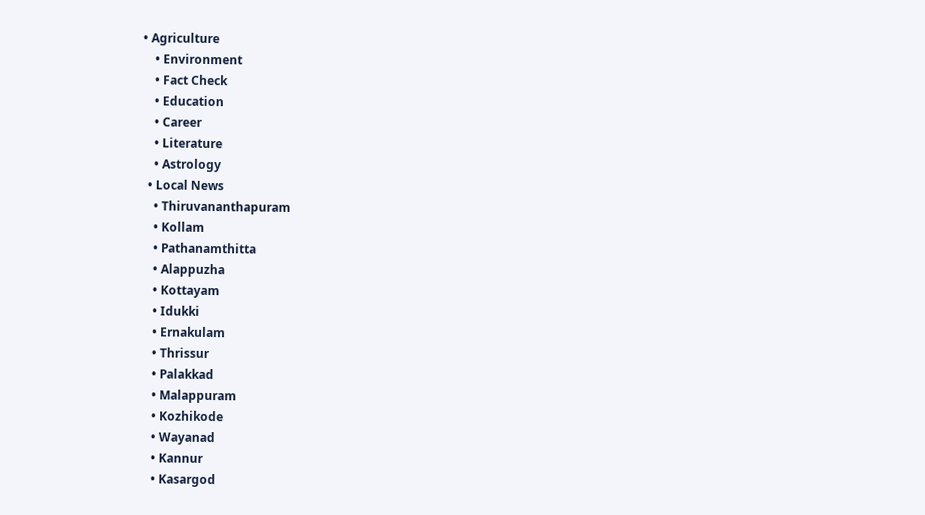• Agriculture
    • Environment
    • Fact Check
    • Education
    • Career
    • Literature
    • Astrology
  • Local News
    • Thiruvananthapuram
    • Kollam
    • Pathanamthitta
    • Alappuzha
    • Kottayam
    • Idukki
    • Ernakulam
    • Thrissur
    • Palakkad
    • Malappuram
    • Kozhikode
    • Wayanad
    • Kannur
    • Kasargod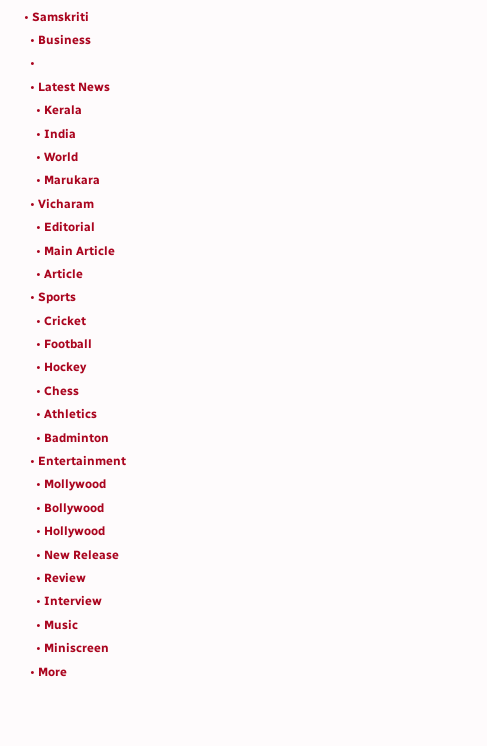• Samskriti
  • Business
  •
  • Latest News
    • Kerala
    • India
    • World
    • Marukara
  • Vicharam
    • Editorial
    • Main Article
    • Article
  • Sports
    • Cricket
    • Football
    • Hockey
    • Chess
    • Athletics
    • Badminton
  • Entertainment
    • Mollywood
    • Bollywood
    • Hollywood
    • New Release
    • Review
    • Interview
    • Music
    • Miniscreen
  • More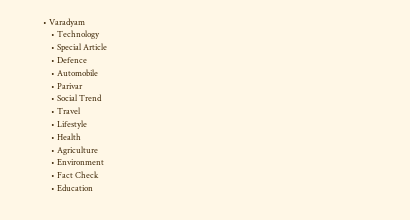• Varadyam
    • Technology
    • Special Article
    • Defence
    • Automobile
    • Parivar
    • Social Trend
    • Travel
    • Lifestyle
    • Health
    • Agriculture
    • Environment
    • Fact Check
    • Education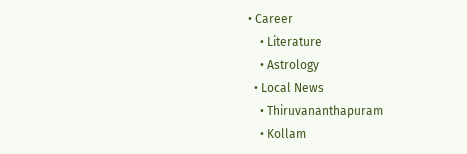• Career
    • Literature
    • Astrology
  • Local News
    • Thiruvananthapuram
    • Kollam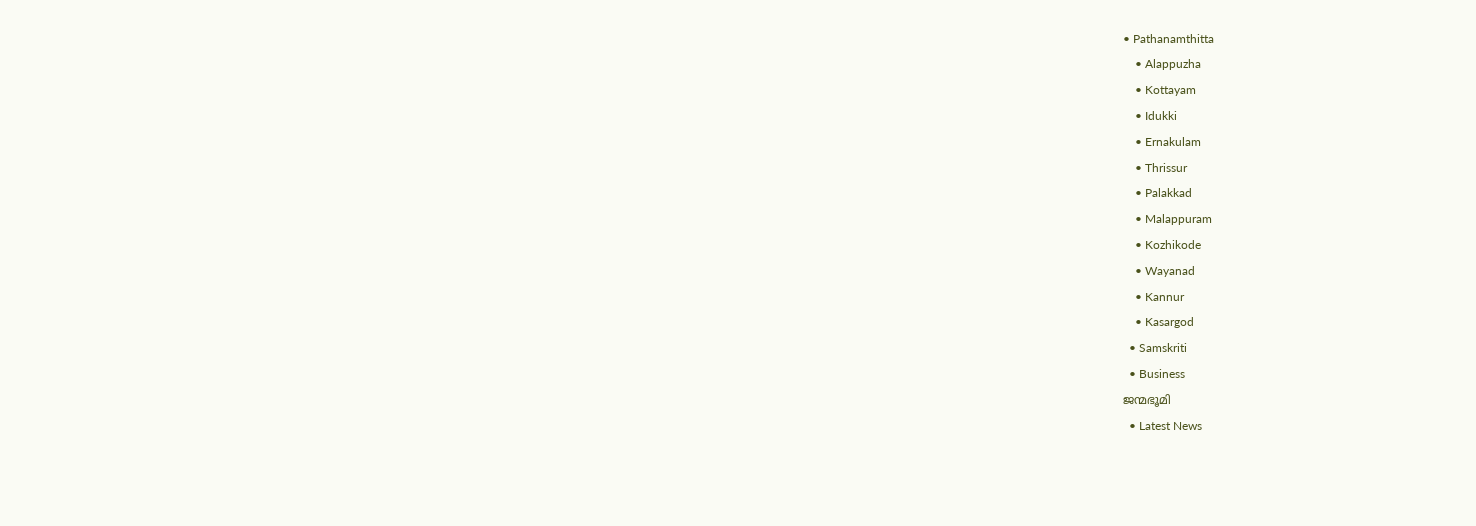• Pathanamthitta
    • Alappuzha
    • Kottayam
    • Idukki
    • Ernakulam
    • Thrissur
    • Palakkad
    • Malappuram
    • Kozhikode
    • Wayanad
    • Kannur
    • Kasargod
  • Samskriti
  • Business
ജന്മഭൂമി
  • Latest News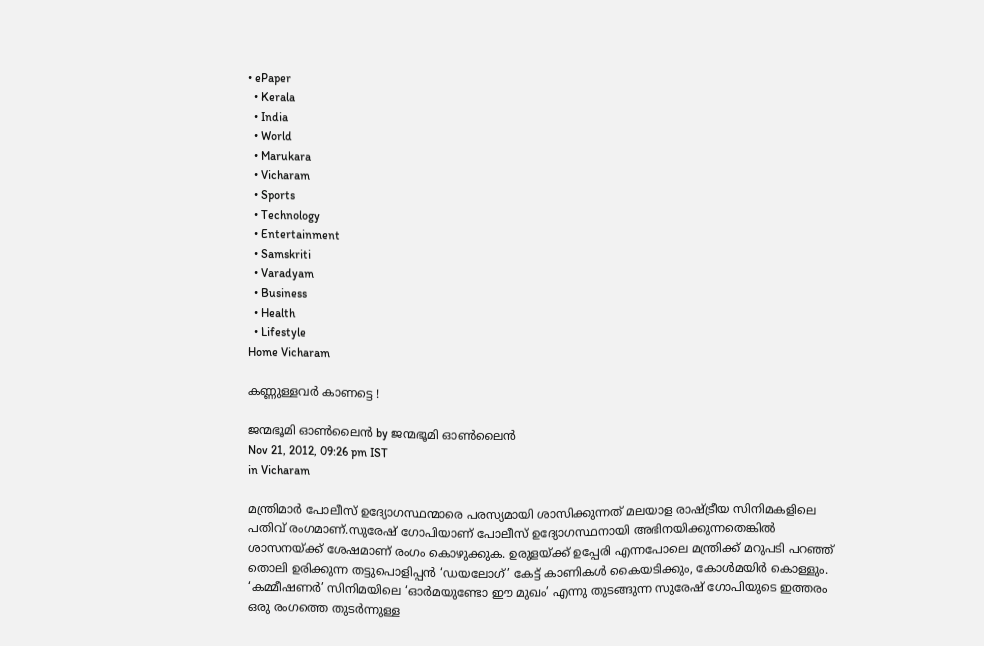• ePaper
  • Kerala
  • India
  • World
  • Marukara
  • Vicharam
  • Sports
  • Technology
  • Entertainment
  • Samskriti
  • Varadyam
  • Business
  • Health
  • Lifestyle
Home Vicharam

കണ്ണുള്ളവര്‍ കാണട്ടെ !

ജന്മഭൂമി ഓണ്‍ലൈന്‍ by ജന്മഭൂമി ഓണ്‍ലൈന്‍
Nov 21, 2012, 09:26 pm IST
in Vicharam

മന്ത്രിമാര്‍ പോലീസ്‌ ഉദ്യോഗസ്ഥന്മാരെ പരസ്യമായി ശാസിക്കുന്നത്‌ മലയാള രാഷ്‌ട്രീയ സിനിമകളിലെ പതിവ്‌ രംഗമാണ്‌.സുരേഷ്‌ ഗോപിയാണ്‌ പോലീസ്‌ ഉദ്യോഗസ്ഥനായി അഭിനയിക്കുന്നതെങ്കില്‍ ശാസനയ്‌ക്ക്‌ ശേഷമാണ്‌ രംഗം കൊഴുക്കുക. ഉരുളയ്‌ക്ക്‌ ഉപ്പേരി എന്നപോലെ മന്ത്രിക്ക്‌ മറുപടി പറഞ്ഞ്‌ തൊലി ഉരിക്കുന്ന തട്ടുപൊളിപ്പന്‍ ‘ഡയലോഗ്‌’ കേട്ട്‌ കാണികള്‍ കൈയടിക്കും, കോള്‍മയിര്‍ കൊള്ളും. ‘കമ്മീഷണര്‍’ സിനിമയിലെ ‘ഓര്‍മയുണ്ടോ ഈ മുഖം’ എന്നു തുടങ്ങുന്ന സുരേഷ്‌ ഗോപിയുടെ ഇത്തരം ഒരു രംഗത്തെ തുടര്‍ന്നുള്ള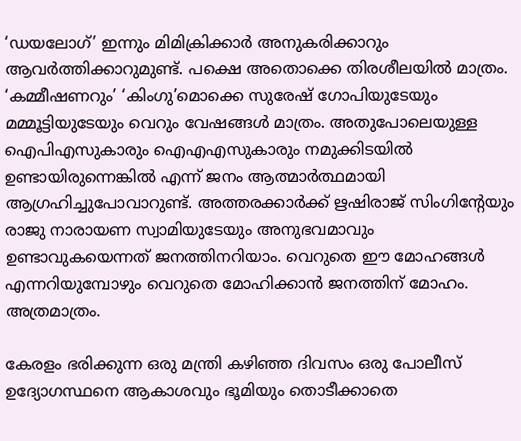‘ഡയലോഗ്‌’ ഇന്നും മിമിക്രിക്കാര്‍ അനുകരിക്കാറും ആവര്‍ത്തിക്കാറുമുണ്ട്‌. പക്ഷെ അതൊക്കെ തിരശീലയില്‍ മാത്രം. ‘കമ്മീഷണറും’ ‘കിംഗു’മൊക്കെ സുരേഷ്‌ ഗോപിയുടേയും മമ്മൂട്ടിയുടേയും വെറും വേഷങ്ങള്‍ മാത്രം. അതുപോലെയുള്ള ഐപിഎസുകാരും ഐഎഎസുകാരും നമുക്കിടയില്‍ ഉണ്ടായിരുന്നെങ്കില്‍ എന്ന്‌ ജനം ആത്മാര്‍ത്ഥമായി ആഗ്രഹിച്ചുപോവാറുണ്ട്‌. അത്തരക്കാര്‍ക്ക്‌ ഋഷിരാജ്‌ സിംഗിന്റേയും രാജു നാരായണ സ്വാമിയുടേയും അനുഭവമാവും ഉണ്ടാവുകയെന്നത്‌ ജനത്തിനറിയാം. വെറുതെ ഈ മോഹങ്ങള്‍ എന്നറിയുമ്പോഴും വെറുതെ മോഹിക്കാന്‍ ജനത്തിന്‌ മോഹം. അത്രമാത്രം.

കേരളം ഭരിക്കുന്ന ഒരു മന്ത്രി കഴിഞ്ഞ ദിവസം ഒരു പോലീസ്‌ ഉദ്യോഗസ്ഥനെ ആകാശവും ഭൂമിയും തൊടീക്കാതെ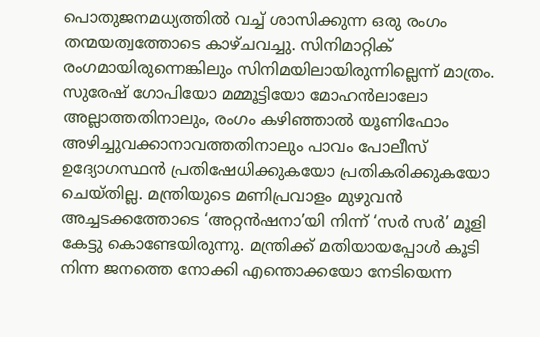പൊതുജനമധ്യത്തില്‍ വച്ച്‌ ശാസിക്കുന്ന ഒരു രംഗം തന്മയത്വത്തോടെ കാഴ്ചവച്ചു. സിനിമാറ്റിക്‌ രംഗമായിരുന്നെങ്കിലും സിനിമയിലായിരുന്നില്ലെന്ന്‌ മാത്രം. സുരേഷ്‌ ഗോപിയോ മമ്മൂട്ടിയോ മോഹന്‍ലാലോ അല്ലാത്തതിനാലും, രംഗം കഴിഞ്ഞാല്‍ യൂണിഫോം അഴിച്ചുവക്കാനാവത്തതിനാലും പാവം പോലീസ്‌ ഉദ്യോഗസ്ഥന്‍ പ്രതിഷേധിക്കുകയോ പ്രതികരിക്കുകയോ ചെയ്തില്ല. മന്ത്രിയുടെ മണിപ്രവാളം മുഴുവന്‍ അച്ചടക്കത്തോടെ ‘അറ്റന്‍ഷനാ’യി നിന്ന്‌ ‘സര്‍ സര്‍’ മൂളി കേട്ടു കൊണ്ടേയിരുന്നു. മന്ത്രിക്ക്‌ മതിയായപ്പോള്‍ കൂടി നിന്ന ജനത്തെ നോക്കി എന്തൊക്കയോ നേടിയെന്ന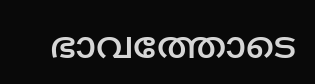ഭാവത്തോടെ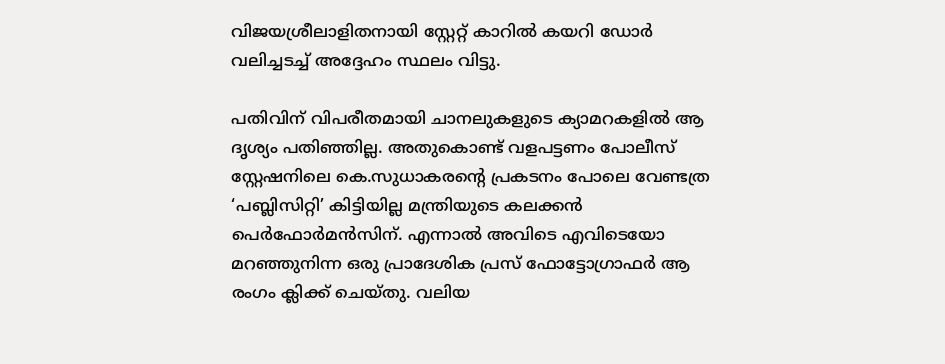വിജയശ്രീലാളിതനായി സ്റ്റേറ്റ്‌ കാറില്‍ കയറി ഡോര്‍ വലിച്ചടച്ച്‌ അദ്ദേഹം സ്ഥലം വിട്ടു.

പതിവിന്‌ വിപരീതമായി ചാനലുകളുടെ ക്യാമറകളില്‍ ആ ദൃശ്യം പതിഞ്ഞില്ല. അതുകൊണ്ട്‌ വളപട്ടണം പോലീസ്‌ സ്റ്റേഷനിലെ കെ.സുധാകരന്റെ പ്രകടനം പോലെ വേണ്ടത്ര ‘പബ്ലിസിറ്റി’ കിട്ടിയില്ല മന്ത്രിയുടെ കലക്കന്‍ പെര്‍ഫോര്‍മന്‍സിന്‌. എന്നാല്‍ അവിടെ എവിടെയോ മറഞ്ഞുനിന്ന ഒരു പ്രാദേശിക പ്രസ്‌ ഫോട്ടോഗ്രാഫര്‍ ആ രംഗം ക്ലിക്ക്‌ ചെയ്തു. വലിയ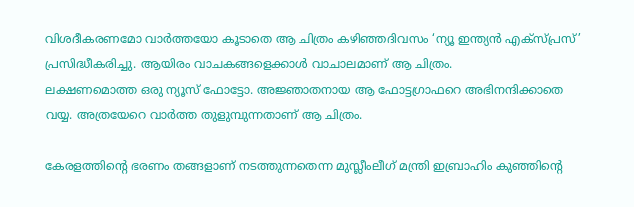വിശദീകരണമോ വാര്‍ത്തയോ കൂടാതെ ആ ചിത്രം കഴിഞ്ഞദിവസം ‘ന്യൂ ഇന്ത്യന്‍ എക്സ്പ്രസ്‌’ പ്രസിദ്ധീകരിച്ചു. ആയിരം വാചകങ്ങളെക്കാള്‍ വാചാലമാണ്‌ ആ ചിത്രം.
ലക്ഷണമൊത്ത ഒരു ന്യൂസ്‌ ഫോട്ടോ. അജ്ഞാതനായ ആ ഫോട്ടഗ്രാഫറെ അഭിനന്ദിക്കാതെ വയ്യ. അത്രയേറെ വാര്‍ത്ത തുളുമ്പുന്നതാണ്‌ ആ ചിത്രം.

കേരളത്തിന്റെ ഭരണം തങ്ങളാണ്‌ നടത്തുന്നതെന്ന മുസ്ലീംലീഗ്‌ മന്ത്രി ഇബ്രാഹിം കുഞ്ഞിന്റെ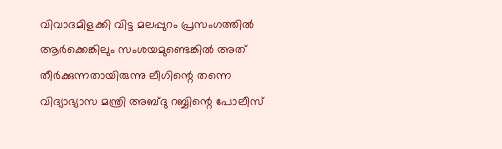വിവാദമിളക്കി വിട്ട മലപ്പുറം പ്രസംഗത്തില്‍ ആര്‍ക്കെങ്കിലും സംശയമുണ്ടെങ്കില്‍ അത്‌ തീര്‍ക്കുന്നതായിരുന്നു ലീഗിന്റെ തന്നെ വിദ്യാഭ്യാസ മന്ത്രി അബ്ദു റബ്ബിന്റെ പോലീസ്‌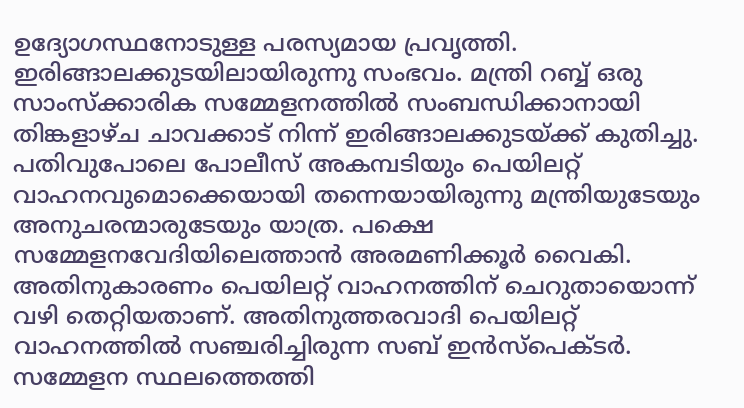ഉദ്യോഗസ്ഥനോടുള്ള പരസ്യമായ പ്രവൃത്തി. ഇരിങ്ങാലക്കുടയിലായിരുന്നു സംഭവം. മന്ത്രി റബ്ബ്‌ ഒരു സാംസ്ക്കാരിക സമ്മേളനത്തില്‍ സംബന്ധിക്കാനായി തിങ്കളാഴ്ച ചാവക്കാട്‌ നിന്ന്‌ ഇരിങ്ങാലക്കുടയ്‌ക്ക്‌ കുതിച്ചു. പതിവുപോലെ പോലീസ്‌ അകമ്പടിയും പെയിലറ്റ്‌ വാഹനവുമൊക്കെയായി തന്നെയായിരുന്നു മന്ത്രിയുടേയും അനുചരന്മാരുടേയും യാത്ര. പക്ഷെ സമ്മേളനവേദിയിലെത്താന്‍ അരമണിക്കൂര്‍ വൈകി. അതിനുകാരണം പെയിലറ്റ്‌ വാഹനത്തിന്‌ ചെറുതായൊന്ന്‌ വഴി തെറ്റിയതാണ്‌. അതിനുത്തരവാദി പെയിലറ്റ്‌ വാഹനത്തില്‍ സഞ്ചരിച്ചിരുന്ന സബ്‌ ഇന്‍സ്പെക്ടര്‍. സമ്മേളന സ്ഥലത്തെത്തി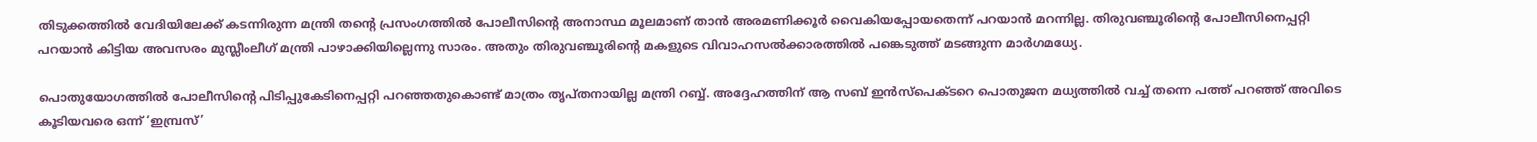തിടുക്കത്തില്‍ വേദിയിലേക്ക്‌ കടന്നിരുന്ന മന്ത്രി തന്റെ പ്രസംഗത്തില്‍ പോലീസിന്റെ അനാസ്ഥ മൂലമാണ്‌ താന്‍ അരമണിക്കൂര്‍ വൈകിയപ്പോയതെന്ന്‌ പറയാന്‍ മറന്നില്ല. തിരുവഞ്ചൂരിന്റെ പോലീസിനെപ്പറ്റി പറയാന്‍ കിട്ടിയ അവസരം മുസ്ലീംലീഗ്‌ മന്ത്രി പാഴാക്കിയില്ലെന്നു സാരം. അതും തിരുവഞ്ചൂരിന്റെ മകളുടെ വിവാഹസല്‍ക്കാരത്തില്‍ പങ്കെടുത്ത്‌ മടങ്ങുന്ന മാര്‍ഗമധ്യേ.

പൊതുയോഗത്തില്‍ പോലീസിന്റെ പിടിപ്പുകേടിനെപ്പറ്റി പറഞ്ഞതുകൊണ്ട്‌ മാത്രം തൃപ്തനായില്ല മന്ത്രി റബ്ബ്‌. അദ്ദേഹത്തിന്‌ ആ സബ്‌ ഇന്‍സ്പെക്ടറെ പൊതുജന മധ്യത്തില്‍ വച്ച്‌ തന്നെ പത്ത്‌ പറഞ്ഞ്‌ അവിടെ കൂടിയവരെ ഒന്ന്‌ ‘ഇമ്പ്രസ്‌’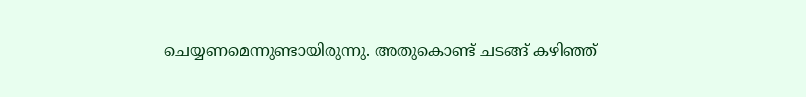ചെയ്യണമെന്നുണ്ടായിരുന്നു. അതുകൊണ്ട്‌ ചടങ്ങ്‌ കഴിഞ്ഞ്‌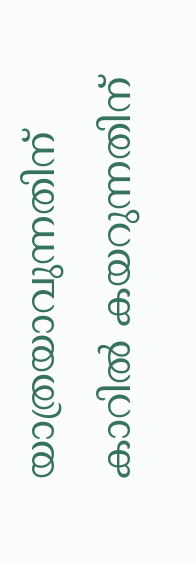യാത്രയാവുന്നതിന്‌ കാറില്‍ കയറുന്നതിന്‌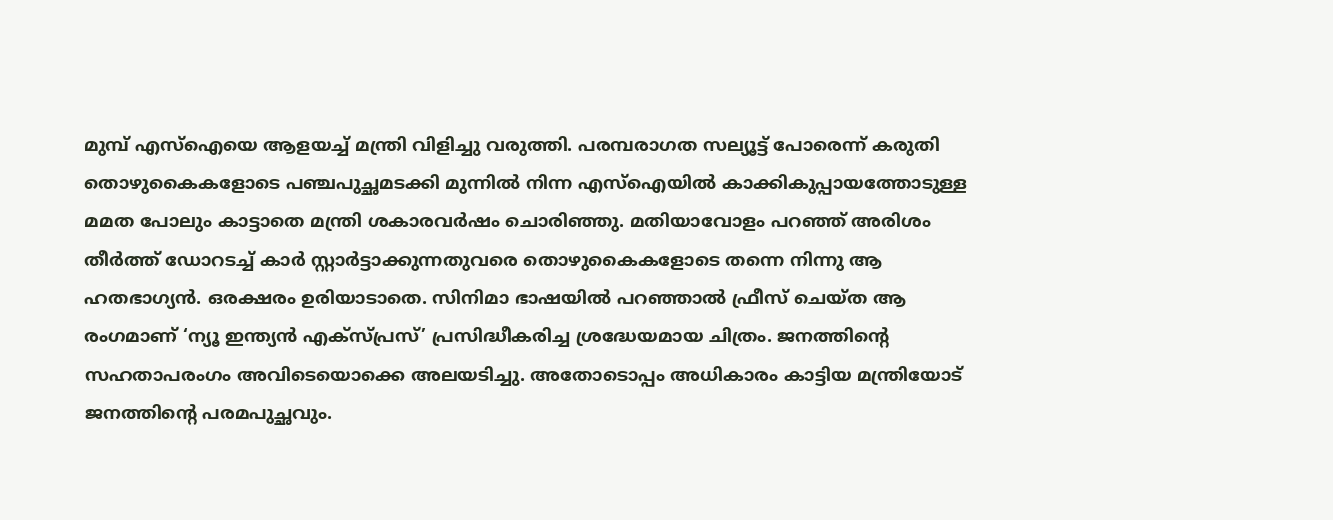മുമ്പ്‌ എസ്‌ഐയെ ആളയച്ച്‌ മന്ത്രി വിളിച്ചു വരുത്തി. പരമ്പരാഗത സല്യൂട്ട്‌ പോരെന്ന്‌ കരുതി തൊഴുകൈകളോടെ പഞ്ചപുച്ഛമടക്കി മുന്നില്‍ നിന്ന എസ്‌ഐയില്‍ കാക്കികുപ്പായത്തോടുള്ള മമത പോലും കാട്ടാതെ മന്ത്രി ശകാരവര്‍ഷം ചൊരിഞ്ഞു. മതിയാവോളം പറഞ്ഞ്‌ അരിശം തീര്‍ത്ത്‌ ഡോറടച്ച്‌ കാര്‍ സ്റ്റാര്‍ട്ടാക്കുന്നതുവരെ തൊഴുകൈകളോടെ തന്നെ നിന്നു ആ ഹതഭാഗ്യന്‍. ഒരക്ഷരം ഉരിയാടാതെ. സിനിമാ ഭാഷയില്‍ പറഞ്ഞാല്‍ ഫ്രീസ്‌ ചെയ്ത ആ രംഗമാണ്‌ ‘ന്യൂ ഇന്ത്യന്‍ എക്സ്പ്രസ്‌’ പ്രസിദ്ധീകരിച്ച ശ്രദ്ധേയമായ ചിത്രം. ജനത്തിന്റെ സഹതാപരംഗം അവിടെയൊക്കെ അലയടിച്ചു. അതോടൊപ്പം അധികാരം കാട്ടിയ മന്ത്രിയോട്‌ ജനത്തിന്റെ പരമപുച്ഛവും.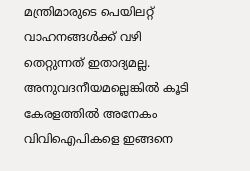മന്ത്രിമാരുടെ പെയിലറ്റ്‌ വാഹനങ്ങള്‍ക്ക്‌ വഴി തെറ്റുന്നത്‌ ഇതാദ്യമല്ല. അനുവദനീയമല്ലെങ്കില്‍ കൂടി കേരളത്തില്‍ അനേകം വിവിഐപികളെ ഇങ്ങനെ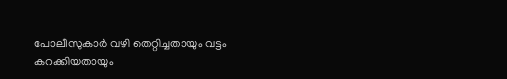പോലീസുകാര്‍ വഴി തെറ്റിച്ചതായും വട്ടം കറക്കിയതായും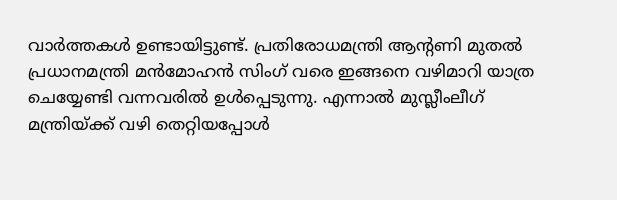വാര്‍ത്തകള്‍ ഉണ്ടായിട്ടുണ്ട്‌. പ്രതിരോധമന്ത്രി ആന്റണി മുതല്‍ പ്രധാനമന്ത്രി മന്‍മോഹന്‍ സിംഗ്‌ വരെ ഇങ്ങനെ വഴിമാറി യാത്ര ചെയ്യേണ്ടി വന്നവരില്‍ ഉള്‍പ്പെടുന്നു. എന്നാല്‍ മുസ്ലീംലീഗ്‌ മന്ത്രിയ്‌ക്ക്‌ വഴി തെറ്റിയപ്പോള്‍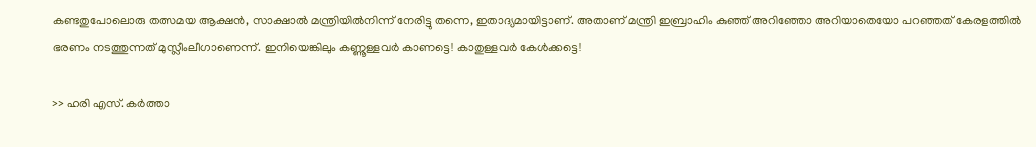കണ്ടതുപോലൊരു തത്സമയ ആക്ഷന്‍, സാക്ഷാല്‍ മന്ത്രിയില്‍നിന്ന്‌ നേരിട്ടു തന്നെ, ഇതാദ്യമായിട്ടാണ്‌. അതാണ്‌ മന്ത്രി ഇബ്രാഹിം കുഞ്ഞ്‌ അറിഞ്ഞോ അറിയാതെയോ പറഞ്ഞത്‌ കേരളത്തില്‍ ഭരണം നടത്തുന്നത്‌ മുസ്ലീംലീഗാണെന്ന്‌. ഇനിയെങ്കിലും കണ്ണൂള്ളവര്‍ കാണട്ടെ! കാതുള്ളവര്‍ കേള്‍ക്കട്ടെ!

>> ഹരി എസ്‌. കര്‍ത്താ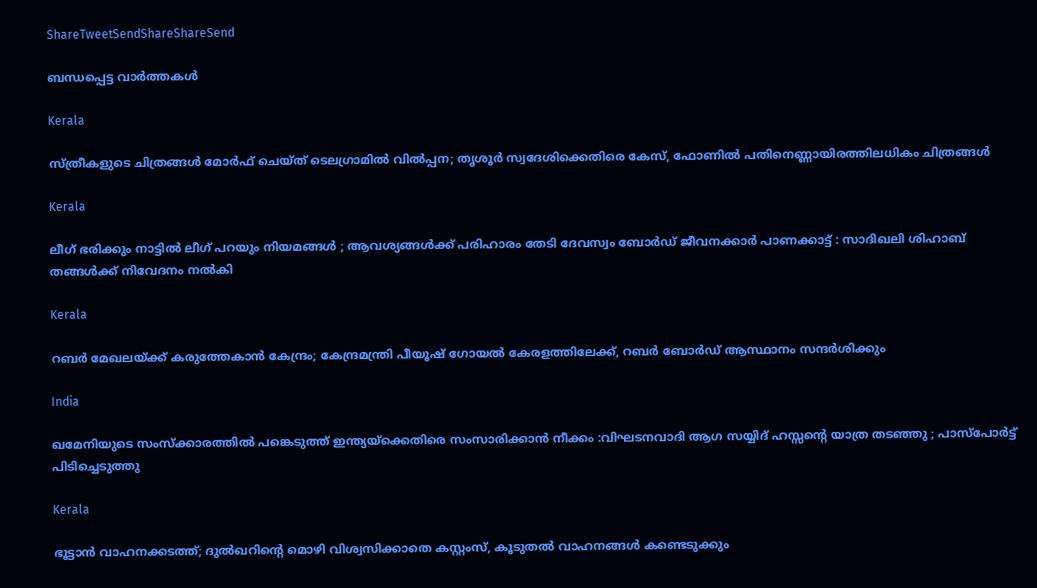ShareTweetSendShareShareSend

ബന്ധപ്പെട്ട വാര്‍ത്തകള്‍

Kerala

സ്ത്രീകളുടെ ചിത്രങ്ങൾ മോർഫ്‌ ചെയ്ത്‌ ടെലഗ്രാമിൽ വിൽപ്പന; തൃശൂർ സ്വദേശിക്കെതിരെ കേസ്, ഫോണിൽ പതിനെണ്ണായിരത്തിലധികം ചിത്രങ്ങൾ

Kerala

ലീഗ് ഭരിക്കും നാട്ടിൽ ലീഗ് പറയും നിയമങ്ങൾ ; ആവശ്യങ്ങൾക്ക് പരിഹാരം തേടി ദേവസ്വം ബോർഡ് ജീവനക്കാർ പാണക്കാട്ട് : സാദിഖലി ശിഹാബ് തങ്ങൾക്ക് നിവേദനം നൽകി

Kerala

റബർ മേഖലയ്‌ക്ക് കരുത്തേകാൻ കേന്ദ്രം; കേന്ദ്രമന്ത്രി പീയൂഷ് ഗോയൽ കേരളത്തിലേക്ക്, റബർ ബോർഡ് ആസ്ഥാനം സന്ദർശിക്കും

India

ഖമേനിയുടെ സംസ്ക്കാരത്തിൽ പങ്കെടുത്ത് ഇന്ത്യയ്‌ക്കെതിരെ സംസാരിക്കാൻ നീക്കം :വിഘടനവാദി ആഗ സയ്യിദ് ഹസ്സന്റെ യാത്ര തടഞ്ഞു ; പാസ്പോർട്ട് പിടിച്ചെടുത്തു

Kerala

ഭൂട്ടാൻ വാഹനക്കടത്ത്; ദുൽഖറിന്റെ മൊഴി വിശ്വസിക്കാതെ കസ്റ്റംസ്, കൂടുതൽ വാഹനങ്ങൾ കണ്ടെടുക്കും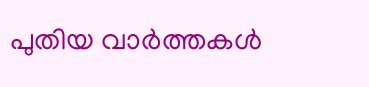പുതിയ വാര്‍ത്തകള്‍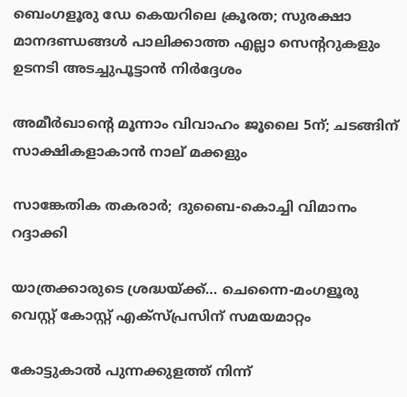ബെംഗളൂരു ഡേ കെയറിലെ ക്രൂരത; സുരക്ഷാ മാനദണ്ഡങ്ങൾ പാലിക്കാത്ത എല്ലാ സെന്ററുകളും ഉടനടി അടച്ചുപൂട്ടാൻ നിർദ്ദേശം

അമീര്‍ഖാന്റെ മൂന്നാം വിവാഹം ജൂലൈ 5ന്; ചടങ്ങിന് സാക്ഷികളാകാന്‍ നാല് മക്കളും

സാങ്കേതിക തകരാര്‍; ദുബൈ-കൊച്ചി വിമാനം റദ്ദാക്കി

യാത്രക്കാരുടെ ശ്രദ്ധയ്‌ക്ക്… ചെന്നൈ-മംഗളൂരു വെസ്റ്റ് കോസ്റ്റ് എക്‌സ്പ്രസിന് സമയമാറ്റം

കോട്ടുകാല്‍ പുന്നക്കുളത്ത് നിന്ന്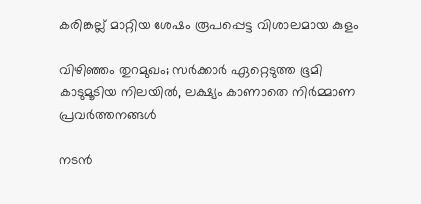കരിങ്കല്ല് മാറ്റിയ ശേഷം രൂപപ്പെട്ട വിശാലമായ കുളം

വിഴിഞ്ഞം തുറമുഖം; സര്‍ക്കാര്‍ ഏറ്റെടുത്ത ഭൂമി കാടുമൂടിയ നിലയില്‍, ലക്ഷ്യം കാണാതെ നിര്‍മ്മാണ പ്രവര്‍ത്തനങ്ങള്‍

നടൻ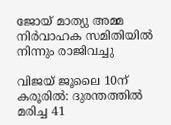ജോയ് മാത്യു അമ്മ നിർവാഹക സമിതിയിൽ നിന്നും രാജിവച്ചു

വിജയ് ജൂലൈ 10ന് കരൂരിൽ: ദുരന്തത്തിൽ മരിച്ച 41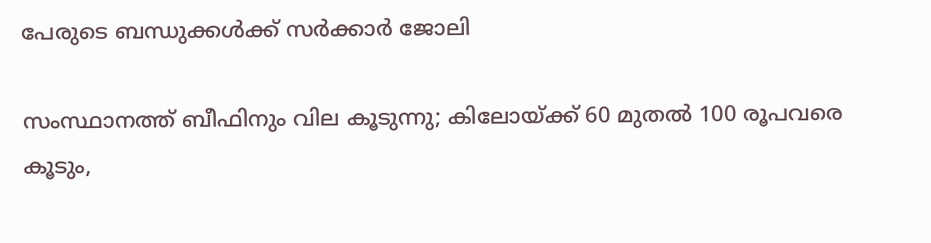പേരുടെ ബന്ധുക്കൾക്ക് സർക്കാർ ജോലി

സംസ്ഥാനത്ത് ബീഫിനും വില കൂടുന്നു; കിലോയ്‌ക്ക് 60 മുതൽ 100 രൂപവരെ കൂടും,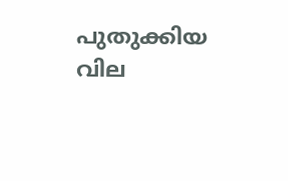പുതുക്കിയ വില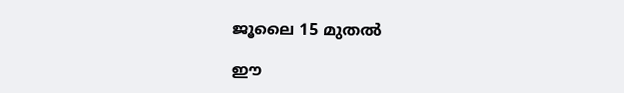ജൂലൈ 15 മുതൽ

ഈ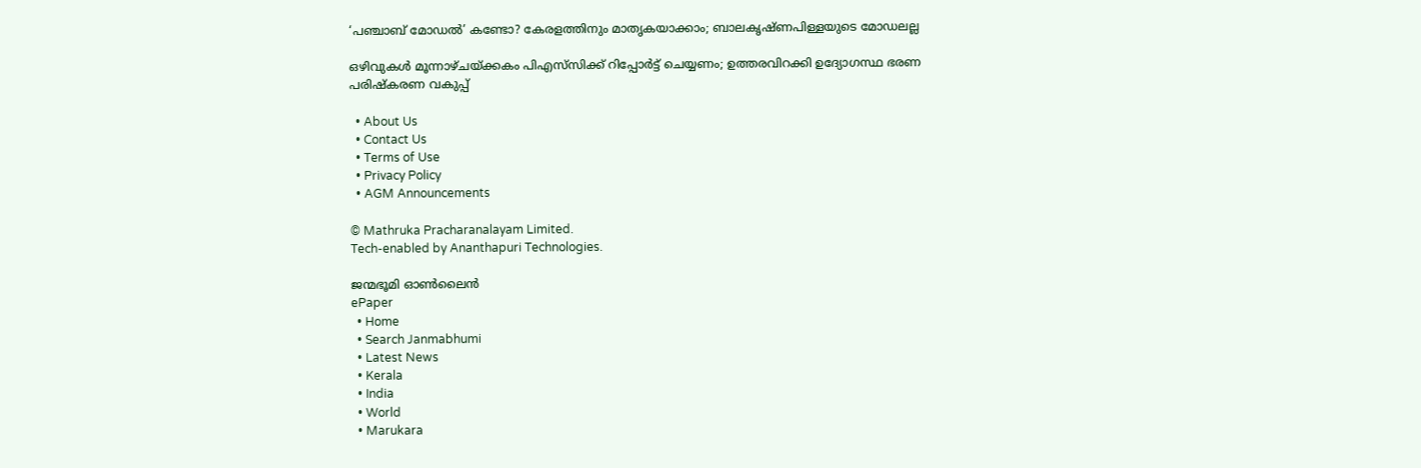‘പഞ്ചാബ് മോഡൽ’ കണ്ടോ? കേരളത്തിനും മാതൃകയാക്കാം; ബാലകൃഷ്ണപിള്ളയുടെ മോഡലല്ല

ഒഴിവുകൾ മൂന്നാഴ്ചയ്‌ക്കകം പിഎസ്‌സിക്ക് റിപ്പോർട്ട് ചെയ്യണം; ഉത്തരവിറക്കി ഉദ്യോഗസ്ഥ ഭരണ പരിഷ്കരണ വകുപ്പ്

  • About Us
  • Contact Us
  • Terms of Use
  • Privacy Policy
  • AGM Announcements

© Mathruka Pracharanalayam Limited.
Tech-enabled by Ananthapuri Technologies.

ജന്മഭൂമി ഓണ്‍ലൈന്‍
ePaper
  • Home
  • Search Janmabhumi
  • Latest News
  • Kerala
  • India
  • World
  • Marukara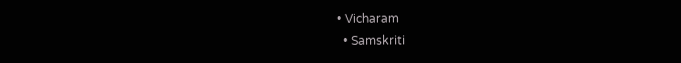• Vicharam
  • Samskriti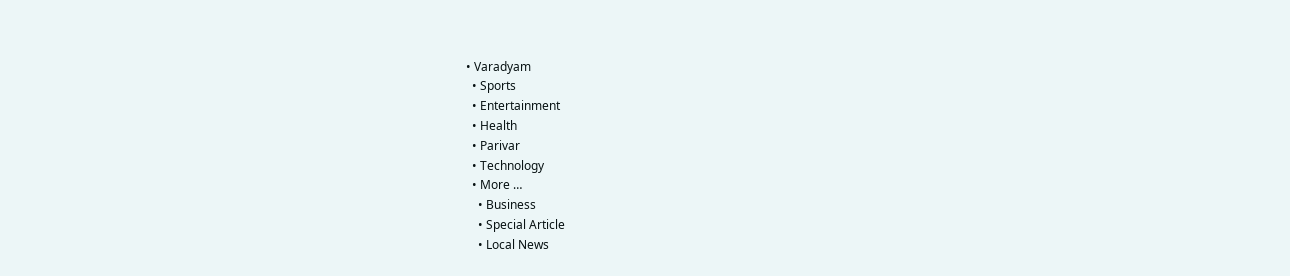• Varadyam
  • Sports
  • Entertainment
  • Health
  • Parivar
  • Technology
  • More …
    • Business
    • Special Article
    • Local News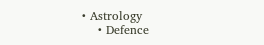• Astrology
    • Defence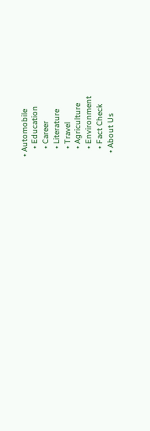• Automobile
    • Education
    • Career
    • Literature
    • Travel
    • Agriculture
    • Environment
    • Fact Check
  • About Us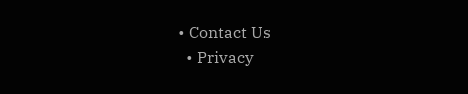• Contact Us
  • Privacy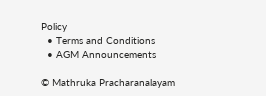Policy
  • Terms and Conditions
  • AGM Announcements

© Mathruka Pracharanalayam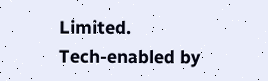Limited.
Tech-enabled by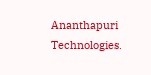Ananthapuri Technologies.